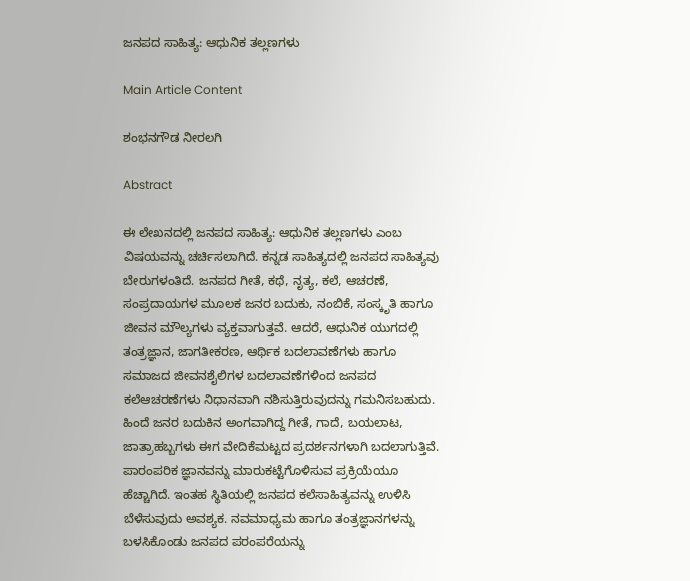ಜನಪದ ಸಾಹಿತ್ಯ: ಆಧುನಿಕ ತಲ್ಲಣಗಳು

Main Article Content

ಶಂಭನಗೌಡ ನೀರಲಗಿ

Abstract

ಈ ಲೇಖನದಲ್ಲಿ ಜನಪದ ಸಾಹಿತ್ಯ: ಆಧುನಿಕ ತಲ್ಲಣಗಳು ಎಂಬ ವಿಷಯವನ್ನು ಚರ್ಚಿಸಲಾಗಿದೆ. ಕನ್ನಡ ಸಾಹಿತ್ಯದಲ್ಲಿ ಜನಪದ ಸಾಹಿತ್ಯವು ಬೇರುಗಳಂತಿದೆ. ಜನಪದ ಗೀತೆ, ಕಥೆ, ನೃತ್ಯ, ಕಲೆ, ಆಚರಣೆ, ಸಂಪ್ರದಾಯಗಳ ಮೂಲಕ ಜನರ ಬದುಕು, ನಂಬಿಕೆ, ಸಂಸ್ಕೃತಿ ಹಾಗೂ ಜೀವನ ಮೌಲ್ಯಗಳು ವ್ಯಕ್ತವಾಗುತ್ತವೆ. ಆದರೆ, ಆಧುನಿಕ ಯುಗದಲ್ಲಿ ತಂತ್ರಜ್ಞಾನ, ಜಾಗತೀಕರಣ, ಆರ್ಥಿಕ ಬದಲಾವಣೆಗಳು ಹಾಗೂ ಸಮಾಜದ ಜೀವನಶೈಲಿಗಳ ಬದಲಾವಣೆಗಳಿಂದ ಜನಪದ ಕಲೆಆಚರಣೆಗಳು ನಿಧಾನವಾಗಿ ನಶಿಸುತ್ತಿರುವುದನ್ನು ಗಮನಿಸಬಹುದು. ಹಿಂದೆ ಜನರ ಬದುಕಿನ ಅಂಗವಾಗಿದ್ದ ಗೀತೆ, ಗಾದೆ, ಬಯಲಾಟ, ಜಾತ್ರಾಹಬ್ಬಗಳು ಈಗ ವೇದಿಕೆಮಟ್ಟದ ಪ್ರದರ್ಶನಗಳಾಗಿ ಬದಲಾಗುತ್ತಿವೆ. ಪಾರಂಪರಿಕ ಜ್ಞಾನವನ್ನು ಮಾರುಕಟ್ಟೆಗೊಳಿಸುವ ಪ್ರಕ್ರಿಯೆಯೂ ಹೆಚ್ಚಾಗಿದೆ. ಇಂತಹ ಸ್ಥಿತಿಯಲ್ಲಿ ಜನಪದ ಕಲೆಸಾಹಿತ್ಯವನ್ನು ಉಳಿಸಿ ಬೆಳೆಸುವುದು ಅವಶ್ಯಕ. ನವಮಾಧ್ಯಮ ಹಾಗೂ ತಂತ್ರಜ್ಞಾನಗಳನ್ನು ಬಳಸಿಕೊಂಡು ಜನಪದ ಪರಂಪರೆಯನ್ನು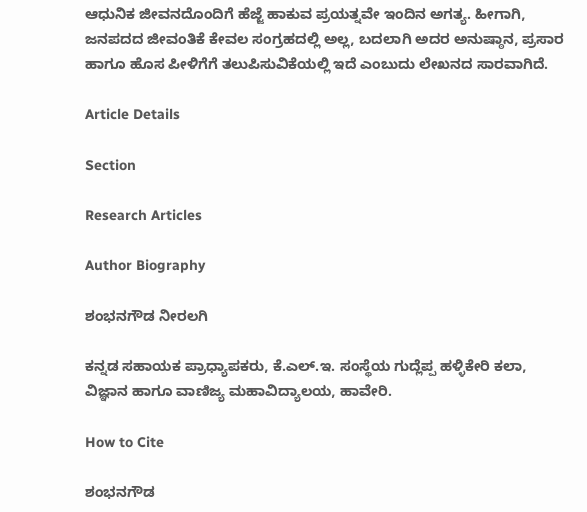ಆಧುನಿಕ ಜೀವನದೊಂದಿಗೆ ಹೆಜ್ಜೆ ಹಾಕುವ ಪ್ರಯತ್ನವೇ ಇಂದಿನ ಅಗತ್ಯ. ಹೀಗಾಗಿ, ಜನಪದದ ಜೀವಂತಿಕೆ ಕೇವಲ ಸಂಗ್ರಹದಲ್ಲಿ ಅಲ್ಲ, ಬದಲಾಗಿ ಅದರ ಅನುಷ್ಠಾನ, ಪ್ರಸಾರ ಹಾಗೂ ಹೊಸ ಪೀಳಿಗೆಗೆ ತಲುಪಿಸುವಿಕೆಯಲ್ಲಿ ಇದೆ ಎಂಬುದು ಲೇಖನದ ಸಾರವಾಗಿದೆ.

Article Details

Section

Research Articles

Author Biography

ಶಂಭನಗೌಡ ನೀರಲಗಿ

ಕನ್ನಡ ಸಹಾಯಕ ಪ್ರಾಧ್ಯಾಪಕರು, ಕೆ.ಎಲ್.ಇ. ಸಂಸ್ಥೆಯ ಗುದ್ಲೆಪ್ಪ ಹಳ್ಳಿಕೇರಿ ಕಲಾ, ವಿಜ್ಞಾನ ಹಾಗೂ ವಾಣಿಜ್ಯ ಮಹಾವಿದ್ಯಾಲಯ, ಹಾವೇರಿ.

How to Cite

ಶಂಭನಗೌಡ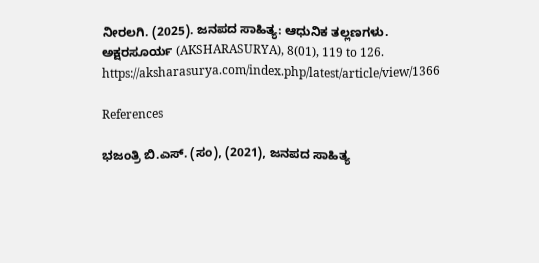ನೀರಲಗಿ. (2025). ಜನಪದ ಸಾಹಿತ್ಯ: ಆಧುನಿಕ ತಲ್ಲಣಗಳು. ಅಕ್ಷರಸೂರ್ಯ (AKSHARASURYA), 8(01), 119 to 126. https://aksharasurya.com/index.php/latest/article/view/1366

References

ಭಜಂತ್ರಿ ಬಿ.ಎಸ್. (ಸಂ), (2021), ಜನಪದ ಸಾಹಿತ್ಯ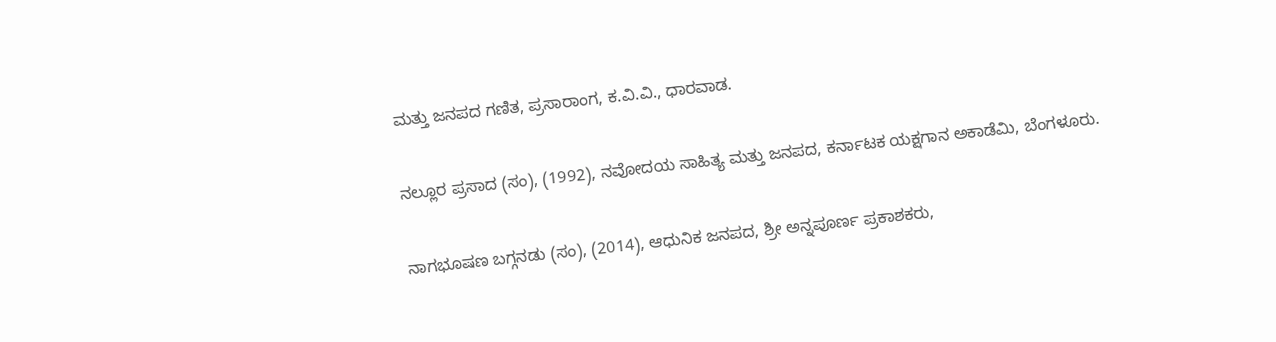ಮತ್ತು ಜನಪದ ಗಣಿತ, ಪ್ರಸಾರಾಂಗ, ಕ.ವಿ.ವಿ., ಧಾರವಾಡ.

ನಲ್ಲೂರ ಪ್ರಸಾದ (ಸಂ), (1992), ನವೋದಯ ಸಾಹಿತ್ಯ ಮತ್ತು ಜನಪದ, ಕರ್ನಾಟಕ ಯಕ್ಷಗಾನ ಅಕಾಡೆಮಿ, ಬೆಂಗಳೂರು.

ನಾಗಭೂಷಣ ಬಗ್ಗನಡು (ಸಂ), (2014), ಆಧುನಿಕ ಜನಪದ, ಶ್ರೀ ಅನ್ನಪೂರ್ಣ ಪ್ರಕಾಶಕರು,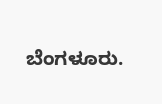ಬೆಂಗಳೂರು.